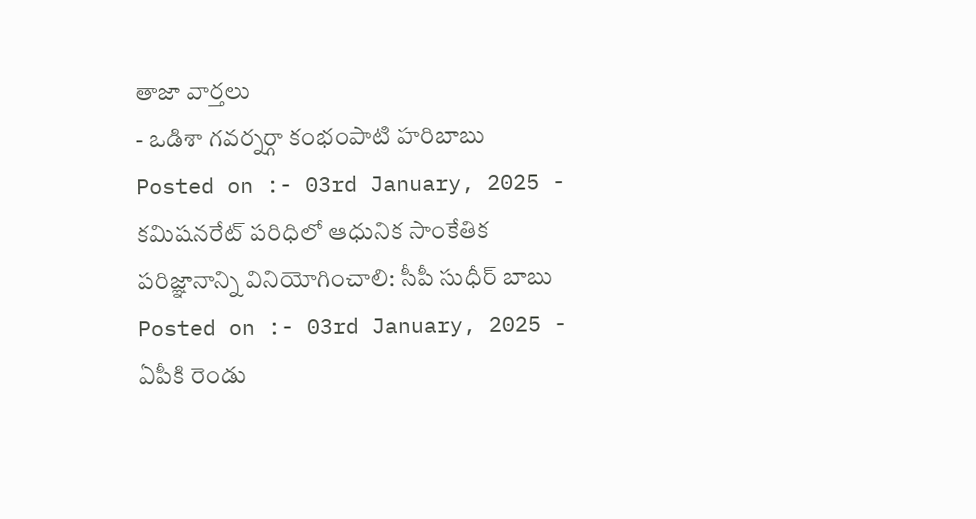తాజా వార్తలు
- ఒడిశా గవర్నర్గా కంభంపాటి హరిబాబు
Posted on :- 03rd January, 2025 - కమిషనరేట్ పరిధిలో ఆధునిక సాంకేతిక పరిజ్ఞానాన్ని వినియోగించాలి: సీపీ సుధీర్ బాబు
Posted on :- 03rd January, 2025 - ఏపీకి రెండు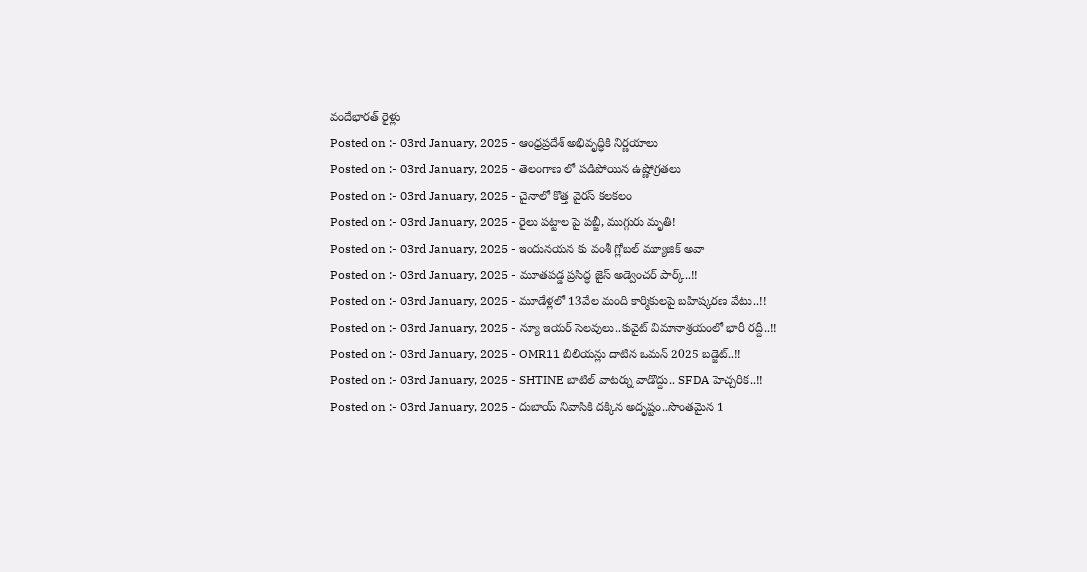వందేభారత్ రైళ్లు
Posted on :- 03rd January, 2025 - ఆంధ్రప్రదేశ్ అభివృద్ధికి నిర్ణయాలు
Posted on :- 03rd January, 2025 - తెలంగాణ లో పడిపోయిన ఉష్ణోగ్రతలు
Posted on :- 03rd January, 2025 - చైనాలో కొత్త వైరస్ కలకలం
Posted on :- 03rd January, 2025 - రైలు పట్టాల పై పబ్జీ, ముగ్గురు మృతి!
Posted on :- 03rd January, 2025 - ఇందునయన కు వంశీ గ్లోబల్ మ్యూజిక్ అవా
Posted on :- 03rd January, 2025 - మూతపడ్డ ప్రసిద్ధ జైస్ అడ్వెంచర్ పార్క్..!!
Posted on :- 03rd January, 2025 - మూడేళ్లలో 13వేల మంది కార్మికులపై బహిష్కరణ వేటు..!!
Posted on :- 03rd January, 2025 - న్యూ ఇయర్ సెలవులు..కువైట్ విమానాశ్రయంలో భారీ రద్దీ..!!
Posted on :- 03rd January, 2025 - OMR11 బిలియన్లు దాటిన ఒమన్ 2025 బడ్జెట్..!!
Posted on :- 03rd January, 2025 - SHTINE బాటిల్ వాటర్ను వాడొద్దు.. SFDA హెచ్చరిక..!!
Posted on :- 03rd January, 2025 - దుబాయ్ నివాసికి దక్కిన అదృష్టం..సొంతమైన 1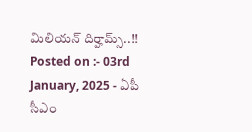మిలియన్ దిర్హామ్స్..!!
Posted on :- 03rd January, 2025 - ఏపీ సీఎం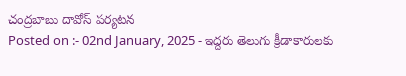చంద్రబాబు దావోస్ పర్యటన
Posted on :- 02nd January, 2025 - ఇద్దరు తెలుగు క్రీడాకారులకు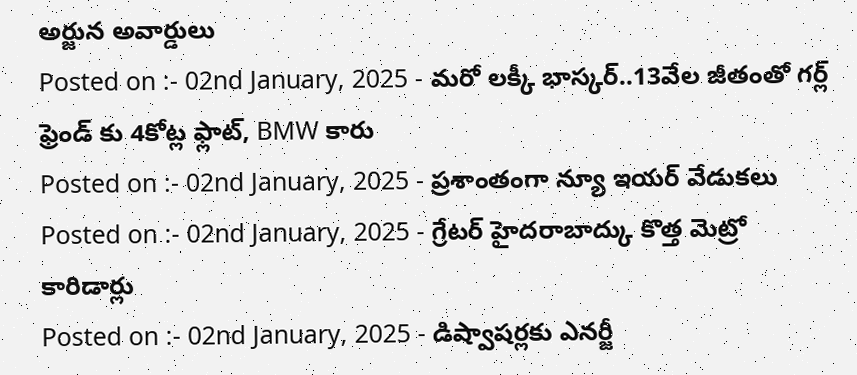అర్జున అవార్డులు
Posted on :- 02nd January, 2025 - మరో లక్కీ భాస్కర్..13వేల జీతంతో గర్ల్ ఫ్రెండ్ కు 4కోట్ల ఫ్లాట్, BMW కారు
Posted on :- 02nd January, 2025 - ప్రశాంతంగా న్యూ ఇయర్ వేడుకలు
Posted on :- 02nd January, 2025 - గ్రేటర్ హైదరాబాద్కు కొత్త మెట్రో కారిడార్లు
Posted on :- 02nd January, 2025 - డిష్వాషర్లకు ఎనర్జీ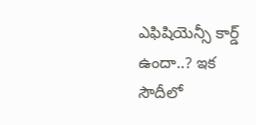ఎఫిషియెన్సీ కార్డ్ ఉందా..? ఇక సౌదీలో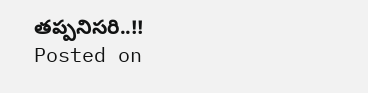తప్పనిసరి..!!
Posted on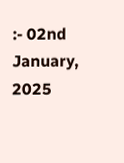:- 02nd January, 2025